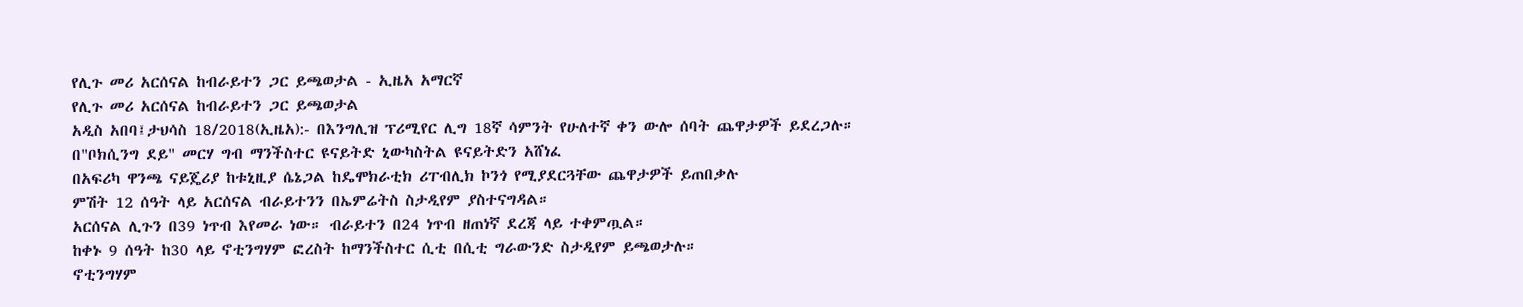የሊጉ መሪ አርሰናል ከብራይተን ጋር ይጫወታል - ኢዜአ አማርኛ
የሊጉ መሪ አርሰናል ከብራይተን ጋር ይጫወታል
አዲስ አበባ፤ታህሳስ 18/2018(ኢዜአ):- በእንግሊዝ ፕሪሚየር ሊግ 18ኛ ሳምንት የሁለተኛ ቀን ውሎ ሰባት ጨዋታዎች ይደረጋሉ።
በ"ቦክሲንግ ደይ" መርሃ ግብ ማንችስተር ዩናይትድ ኒውካስትል ዩናይትድን አሸነፈ
በአፍሪካ ዋንጫ ናይጄሪያ ከቱኒዚያ ሴኔጋል ከዴሞክራቲክ ሪፐብሊክ ኮንጎ የሚያደርጓቸው ጨዋታዎች ይጠበቃሉ
ምሽት 12 ሰዓት ላይ አርሰናል ብራይተንን በኤምሬትስ ስታዲየም ያስተናግዳል።
አርሰናል ሊጉን በ39 ነጥብ እየመራ ነው። ብራይተን በ24 ነጥብ ዘጠነኛ ደረጃ ላይ ተቀምጧል።
ከቀኑ 9 ሰዓት ከ30 ላይ ኖቲንግሃም ፎረስት ከማንችስተር ሲቲ በሲቲ ግራውንድ ስታዲየም ይጫወታሉ።
ኖቲንግሃም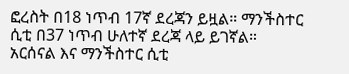ፎረስት በ18 ነጥብ 17ኛ ደረጃን ይዟል። ማንችስተር ሲቲ በ37 ነጥብ ሁለተኛ ደረጃ ላይ ይገኛል።
አርሰናል እና ማንችስተር ሲቲ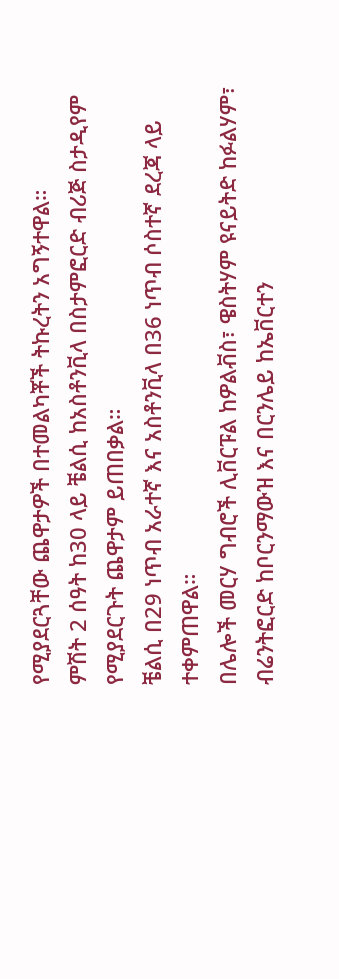የሚያደርጓቸው ጨዋታዎች በተመልካቾች ትኩረትን አግኝተዋል።
ምሽት 2 ሰዓት ከ30 ላይ ቼልሲ ከአስቶንቪላ በስታምፎርድ ብሪጅ ስታዲየም የሚያደርጉት ጨዋታም ይጠበቃል።
ቼልሲ በ29 ነጥብ አራተኛ እና አስቶንቪላ በ36 ነጥብ ሶስተኛ ደረጃ ላይ ተቀምጠዋል።
በሌሎች መርሃ ግብሮች ሊቨርፑል ከዎልቭስ፣ ዌስትሃም ዩናይትድ ከፉልሃም፣ ብሬንትፎርድ ከቦርንማውዝ እና በርንሌይ ከኤቨርተን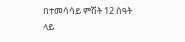በተመሳሳይ ምሽት 12 ሰዓት ላይ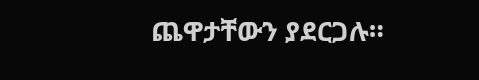ጨዋታቸውን ያደርጋሉ።